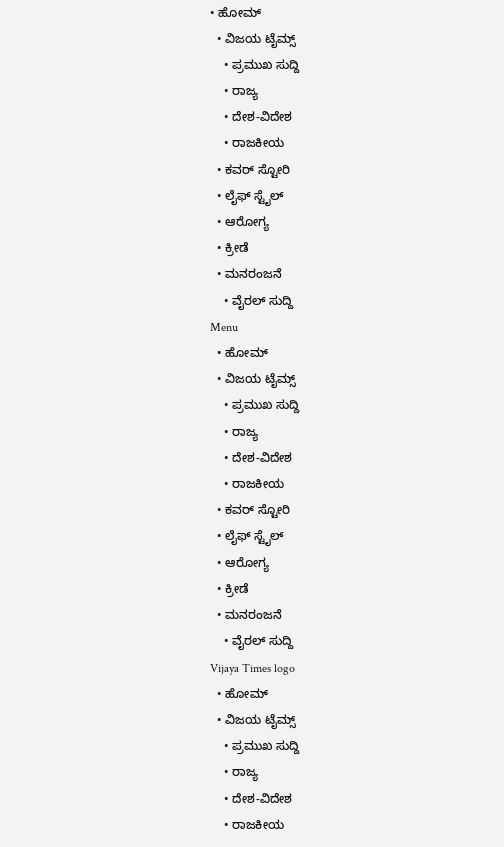• ಹೋಮ್
  • ವಿಜಯ ಟೈಮ್ಸ್‌
    • ಪ್ರಮುಖ ಸುದ್ದಿ
    • ರಾಜ್ಯ
    • ದೇಶ-ವಿದೇಶ
    • ರಾಜಕೀಯ
  • ಕವರ್‌ ಸ್ಟೋರಿ
  • ಲೈಫ್ ಸ್ಟೈಲ್
  • ಆರೋಗ್ಯ
  • ಕ್ರೀಡೆ
  • ಮನರಂಜನೆ
    • ವೈರಲ್ ಸುದ್ದಿ
Menu
  • ಹೋಮ್
  • ವಿಜಯ ಟೈಮ್ಸ್‌
    • ಪ್ರಮುಖ ಸುದ್ದಿ
    • ರಾಜ್ಯ
    • ದೇಶ-ವಿದೇಶ
    • ರಾಜಕೀಯ
  • ಕವರ್‌ ಸ್ಟೋರಿ
  • ಲೈಫ್ ಸ್ಟೈಲ್
  • ಆರೋಗ್ಯ
  • ಕ್ರೀಡೆ
  • ಮನರಂಜನೆ
    • ವೈರಲ್ ಸುದ್ದಿ
Vijaya Times logo
  • ಹೋಮ್
  • ವಿಜಯ ಟೈಮ್ಸ್‌
    • ಪ್ರಮುಖ ಸುದ್ದಿ
    • ರಾಜ್ಯ
    • ದೇಶ-ವಿದೇಶ
    • ರಾಜಕೀಯ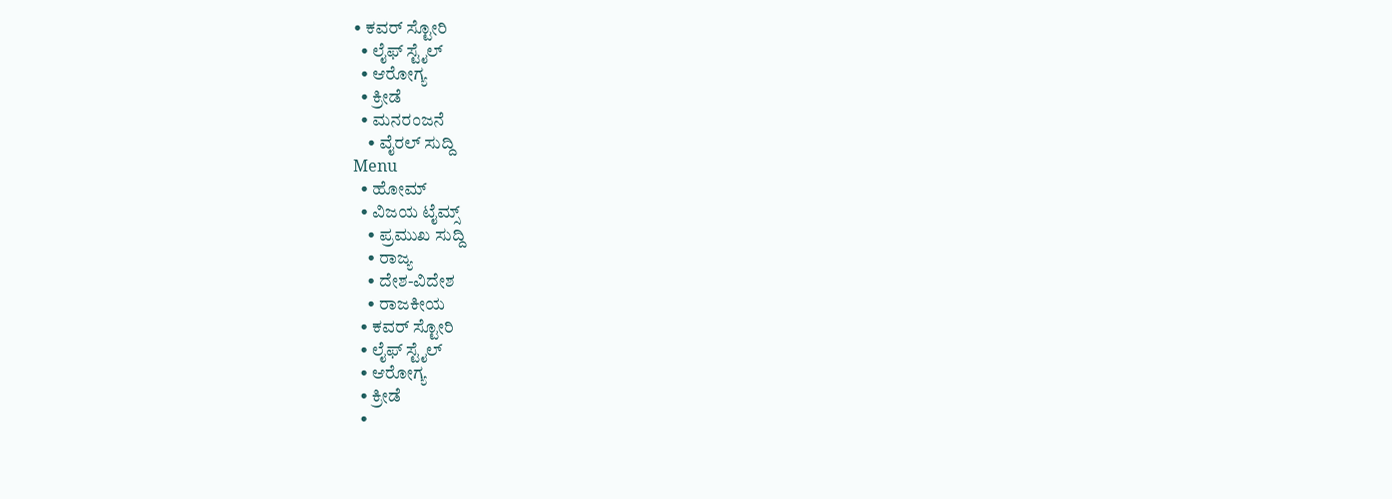• ಕವರ್‌ ಸ್ಟೋರಿ
  • ಲೈಫ್ ಸ್ಟೈಲ್
  • ಆರೋಗ್ಯ
  • ಕ್ರೀಡೆ
  • ಮನರಂಜನೆ
    • ವೈರಲ್ ಸುದ್ದಿ
Menu
  • ಹೋಮ್
  • ವಿಜಯ ಟೈಮ್ಸ್‌
    • ಪ್ರಮುಖ ಸುದ್ದಿ
    • ರಾಜ್ಯ
    • ದೇಶ-ವಿದೇಶ
    • ರಾಜಕೀಯ
  • ಕವರ್‌ ಸ್ಟೋರಿ
  • ಲೈಫ್ ಸ್ಟೈಲ್
  • ಆರೋಗ್ಯ
  • ಕ್ರೀಡೆ
  •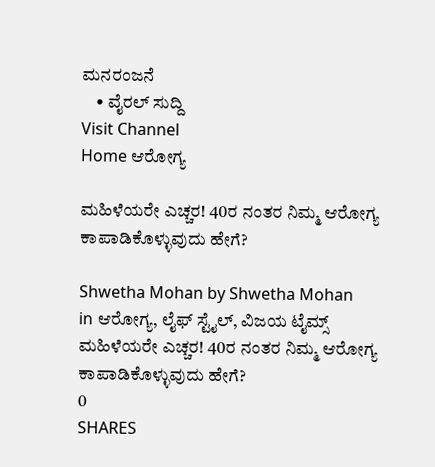ಮನರಂಜನೆ
    • ವೈರಲ್ ಸುದ್ದಿ
Visit Channel
Home ಆರೋಗ್ಯ

ಮಹಿಳೆಯರೇ ಎಚ್ಚರ! 40ರ ನಂತರ ನಿಮ್ಮ ಆರೋಗ್ಯ ಕಾಪಾಡಿಕೊಳ್ಳುವುದು ಹೇಗೆ?

Shwetha Mohan by Shwetha Mohan
in ಆರೋಗ್ಯ, ಲೈಫ್ ಸ್ಟೈಲ್, ವಿಜಯ ಟೈಮ್ಸ್‌
ಮಹಿಳೆಯರೇ ಎಚ್ಚರ! 40ರ ನಂತರ ನಿಮ್ಮ ಆರೋಗ್ಯ ಕಾಪಾಡಿಕೊಳ್ಳುವುದು ಹೇಗೆ?
0
SHARES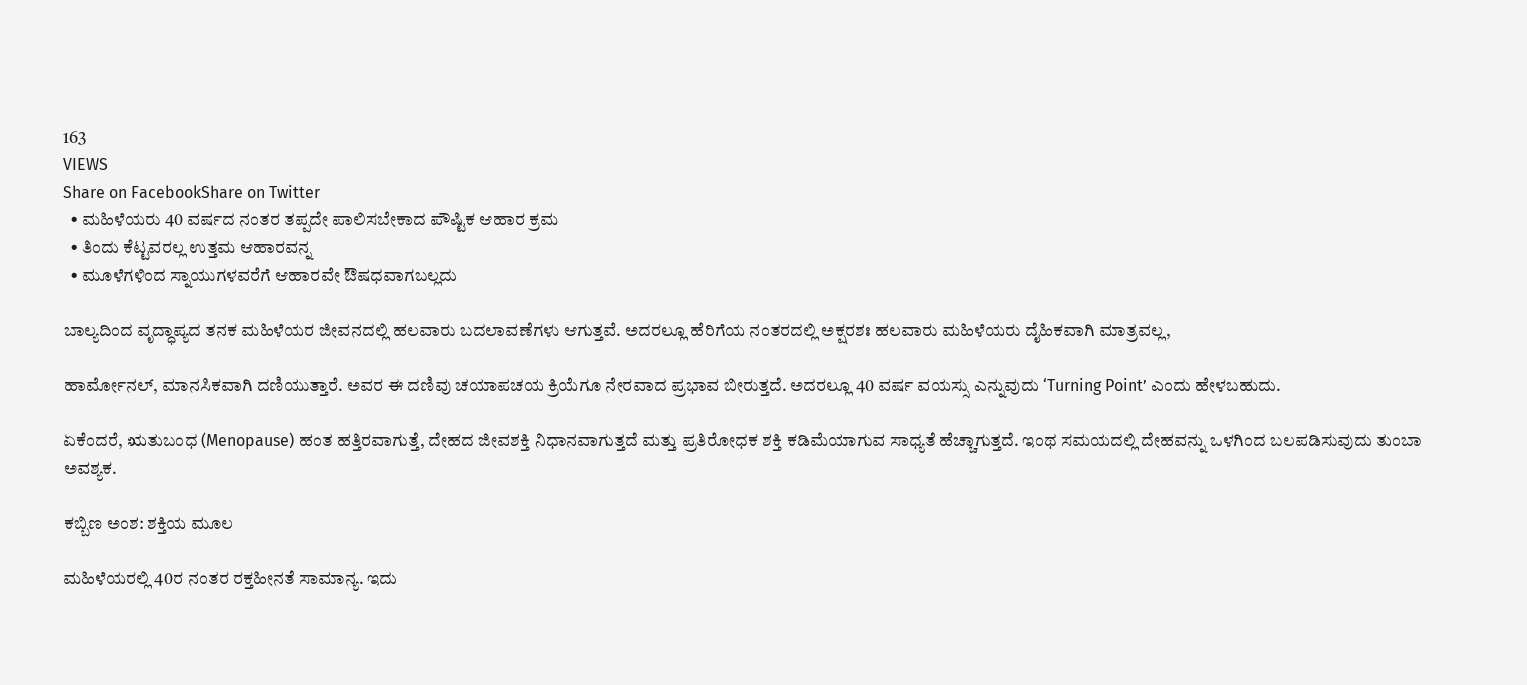163
VIEWS
Share on FacebookShare on Twitter
  • ಮಹಿಳೆಯರು 40 ವರ್ಷದ ನಂತರ ತಪ್ಪದೇ ಪಾಲಿಸಬೇಕಾದ ಪೌಷ್ಟಿಕ ಆಹಾರ ಕ್ರಮ
  • ತಿಂದು ಕೆಟ್ಟವರಲ್ಲ ಉತ್ತಮ ಆಹಾರವನ್ನ
  • ಮೂಳೆಗಳಿಂದ ಸ್ನಾಯುಗಳವರೆಗೆ ಆಹಾರವೇ ಔಷಧವಾಗಬಲ್ಲದು

ಬಾಲ್ಯದಿಂದ ವೃದ್ಧಾಪ್ಯದ ತನಕ ಮಹಿಳೆಯರ ಜೀವನದಲ್ಲಿ ಹಲವಾರು ಬದಲಾವಣೆಗಳು ಆಗುತ್ತವೆ. ಅದರಲ್ಲೂ ಹೆರಿಗೆಯ ನಂತರದಲ್ಲಿ ಅಕ್ಷರಶಃ ಹಲವಾರು ಮಹಿಳೆಯರು ದೈಹಿಕವಾಗಿ ಮಾತ್ರವಲ್ಲ,

ಹಾರ್ಮೋನಲ್, ಮಾನಸಿಕವಾಗಿ ದಣಿಯುತ್ತಾರೆ. ಅವರ ಈ ದಣಿವು ಚಯಾಪಚಯ ಕ್ರಿಯೆಗೂ ನೇರವಾದ ಪ್ರಭಾವ ಬೀರುತ್ತದೆ. ಅದರಲ್ಲೂ 40 ವರ್ಷ ವಯಸ್ಸು ಎನ್ನುವುದು ‘Turning Point’ ಎಂದು ಹೇಳಬಹುದು.

ಏಕೆಂದರೆ, ಋತುಬಂಧ (Menopause) ಹಂತ ಹತ್ತಿರವಾಗುತ್ತೆ, ದೇಹದ ಜೀವಶಕ್ತಿ ನಿಧಾನವಾಗುತ್ತದೆ ಮತ್ತು ಪ್ರತಿರೋಧಕ ಶಕ್ತಿ ಕಡಿಮೆಯಾಗುವ ಸಾಧ್ಯತೆ ಹೆಚ್ಚಾಗುತ್ತದೆ. ಇಂಥ ಸಮಯದಲ್ಲಿ ದೇಹವನ್ನು ಒಳಗಿಂದ ಬಲಪಡಿಸುವುದು ತುಂಬಾ ಅವಶ್ಯಕ.

ಕಬ್ಬಿಣ ಅಂಶ: ಶಕ್ತಿಯ ಮೂಲ

ಮಹಿಳೆಯರಲ್ಲಿ 40ರ ನಂತರ ರಕ್ತಹೀನತೆ ಸಾಮಾನ್ಯ. ಇದು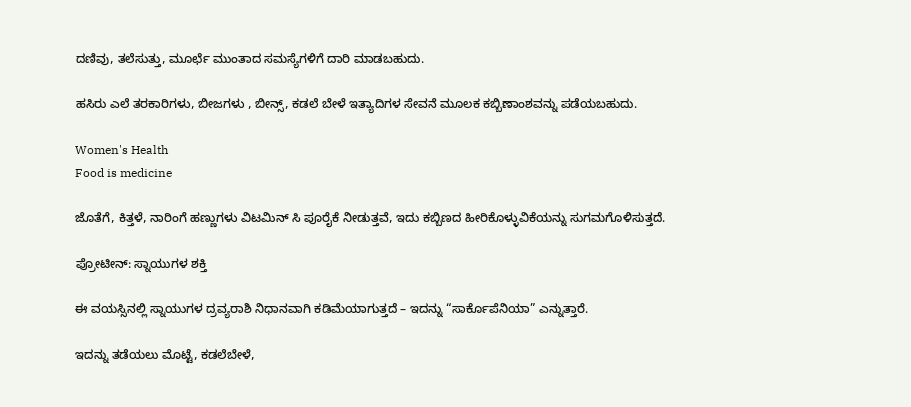ದಣಿವು, ತಲೆಸುತ್ತು, ಮೂರ್ಛೆ ಮುಂತಾದ ಸಮಸ್ಯೆಗಳಿಗೆ ದಾರಿ ಮಾಡಬಹುದು.

ಹಸಿರು ಎಲೆ ತರಕಾರಿಗಳು, ಬೀಜಗಳು , ಬೀನ್ಸ್, ಕಡಲೆ ಬೇಳೆ ಇತ್ಯಾದಿಗಳ ಸೇವನೆ ಮೂಲಕ ಕಬ್ಬಿಣಾಂಶವನ್ನು ಪಡೆಯಬಹುದು.

Women's Health
Food is medicine

ಜೊತೆಗೆ, ಕಿತ್ತಳೆ, ನಾರಿಂಗೆ ಹಣ್ಣುಗಳು ವಿಟಮಿನ್ ಸಿ ಪೂರೈಕೆ ನೀಡುತ್ತವೆ, ಇದು ಕಬ್ಬಿಣದ ಹೀರಿಕೊಳ್ಳುವಿಕೆಯನ್ನು ಸುಗಮಗೊಳಿಸುತ್ತದೆ.

ಪ್ರೋಟೀನ್: ಸ್ನಾಯುಗಳ ಶಕ್ತಿ

ಈ ವಯಸ್ಸಿನಲ್ಲಿ ಸ್ನಾಯುಗಳ ದ್ರವ್ಯರಾಶಿ ನಿಧಾನವಾಗಿ ಕಡಿಮೆಯಾಗುತ್ತದೆ – ಇದನ್ನು “ಸಾರ್ಕೊಪೆನಿಯಾ” ಎನ್ನುತ್ತಾರೆ.

ಇದನ್ನು ತಡೆಯಲು ಮೊಟ್ಟೆ, ಕಡಲೆಬೇಳೆ,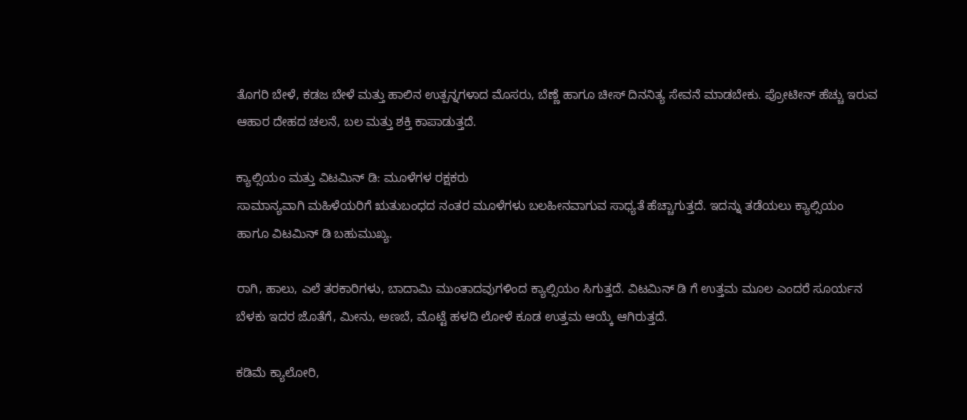ತೊಗರಿ ಬೇಳೆ, ಕಡಜ ಬೇಳೆ ಮತ್ತು ಹಾಲಿನ ಉತ್ಪನ್ನಗಳಾದ ಮೊಸರು, ಬೆಣ್ಣೆ ಹಾಗೂ ಚೀಸ್ ದಿನನಿತ್ಯ ಸೇವನೆ ಮಾಡಬೇಕು. ಪ್ರೋಟೀನ್ ಹೆಚ್ಚು ಇರುವ ಆಹಾರ ದೇಹದ ಚಲನೆ, ಬಲ ಮತ್ತು ಶಕ್ತಿ ಕಾಪಾಡುತ್ತದೆ.

ಕ್ಯಾಲ್ಸಿಯಂ ಮತ್ತು ವಿಟಮಿನ್ ಡಿ: ಮೂಳೆಗಳ ರಕ್ಷಕರು
ಸಾಮಾನ್ಯವಾಗಿ ಮಹಿಳೆಯರಿಗೆ ಋತುಬಂಧದ ನಂತರ ಮೂಳೆಗಳು ಬಲಹೀನವಾಗುವ ಸಾಧ್ಯತೆ ಹೆಚ್ಚಾಗುತ್ತದೆ. ಇದನ್ನು ತಡೆಯಲು ಕ್ಯಾಲ್ಸಿಯಂ ಹಾಗೂ ವಿಟಮಿನ್ ಡಿ ಬಹುಮುಖ್ಯ.

ರಾಗಿ, ಹಾಲು, ಎಲೆ ತರಕಾರಿಗಳು, ಬಾದಾಮಿ ಮುಂತಾದವುಗಳಿಂದ ಕ್ಯಾಲ್ಸಿಯಂ ಸಿಗುತ್ತದೆ. ವಿಟಮಿನ್ ಡಿ ಗೆ ಉತ್ತಮ ಮೂಲ ಎಂದರೆ ಸೂರ್ಯನ ಬೆಳಕು ಇದರ ಜೊತೆಗೆ, ಮೀನು, ಅಣಬೆ, ಮೊಟ್ಟೆ ಹಳದಿ ಲೋಳೆ ಕೂಡ ಉತ್ತಮ ಆಯ್ಕೆ ಆಗಿರುತ್ತದೆ.

ಕಡಿಮೆ ಕ್ಯಾಲೋರಿ,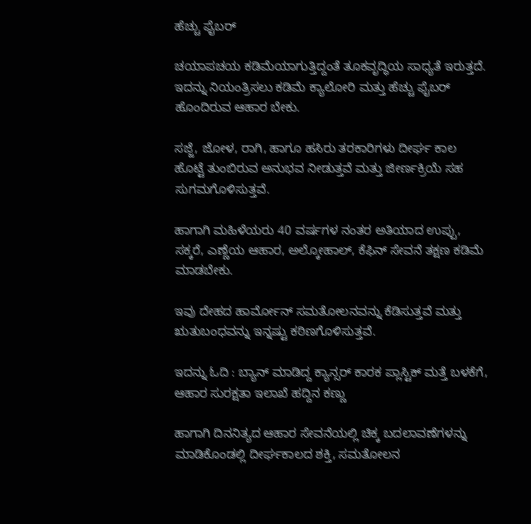ಹೆಚ್ಚು ಫೈಬರ್

ಚಯಾಪಚಯ ಕಡಿಮೆಯಾಗುತ್ತಿದ್ದಂತೆ ತೂಕವೃದ್ಧಿಯ ಸಾಧ್ಯತೆ ಇರುತ್ತದೆ. ಇದನ್ನು ನಿಯಂತ್ರಿಸಲು ಕಡಿಮೆ ಕ್ಯಾಲೋರಿ ಮತ್ತು ಹೆಚ್ಚು ಫೈಬರ್ ಹೊಂದಿರುವ ಆಹಾರ ಬೇಕು.

ಸಜ್ಜೆ, ಜೋಳ, ರಾಗಿ, ಹಾಗೂ ಹಸಿರು ತರಕಾರಿಗಳು ದೀರ್ಘ ಕಾಲ ಹೊಟ್ಟೆ ತುಂಬಿರುವ ಅನುಭವ ನೀಡುತ್ತವೆ ಮತ್ತು ಜೀರ್ಣಕ್ರಿಯೆ ಸಹ ಸುಗಮಗೊಳಿಸುತ್ತವೆ.

ಹಾಗಾಗಿ ಮಹಿಳೆಯರು 40 ವರ್ಷಗಳ ನಂತರ ಅತಿಯಾದ ಉಪ್ಪು, ಸಕ್ಕರೆ, ಎಣ್ಣೆಯ ಆಹಾರ, ಅಲ್ಕೋಹಾಲ್, ಕೆಫಿನ್ ಸೇವನೆ ತಕ್ಷಣ ಕಡಿಮೆ ಮಾಡಬೇಕು.

ಇವು ದೇಹದ ಹಾರ್ಮೋನ್‌ ಸಮತೋಲನವನ್ನು ಕೆಡಿಸುತ್ತವೆ ಮತ್ತು ಋತುಬಂಧವನ್ನು ಇನ್ನಷ್ಟು ಕಠಿಣಗೊಳಿಸುತ್ತವೆ.

ಇದನ್ನು ಓದಿ : ಬ್ಯಾನ್‌ ಮಾಡಿದ್ದ ಕ್ಯಾನ್ಸರ್ ಕಾರಕ ಪ್ಲಾಸ್ಟಿಕ್ ಮತ್ತೆ ಬಳಕೆಗೆ, ಆಹಾರ ಸುರಕ್ಷತಾ ಇಲಾಖೆ ಹದ್ದಿನ ಕಣ್ಣು

ಹಾಗಾಗಿ ದಿನನಿತ್ಯದ ಆಹಾರ ಸೇವನೆಯಲ್ಲಿ ಚಿಕ್ಕ ಬದಲಾವಣೆಗಳನ್ನು ಮಾಡಿಕೊಂಡಲ್ಲಿ ದೀರ್ಘಕಾಲದ ಶಕ್ತಿ, ಸಮತೋಲನ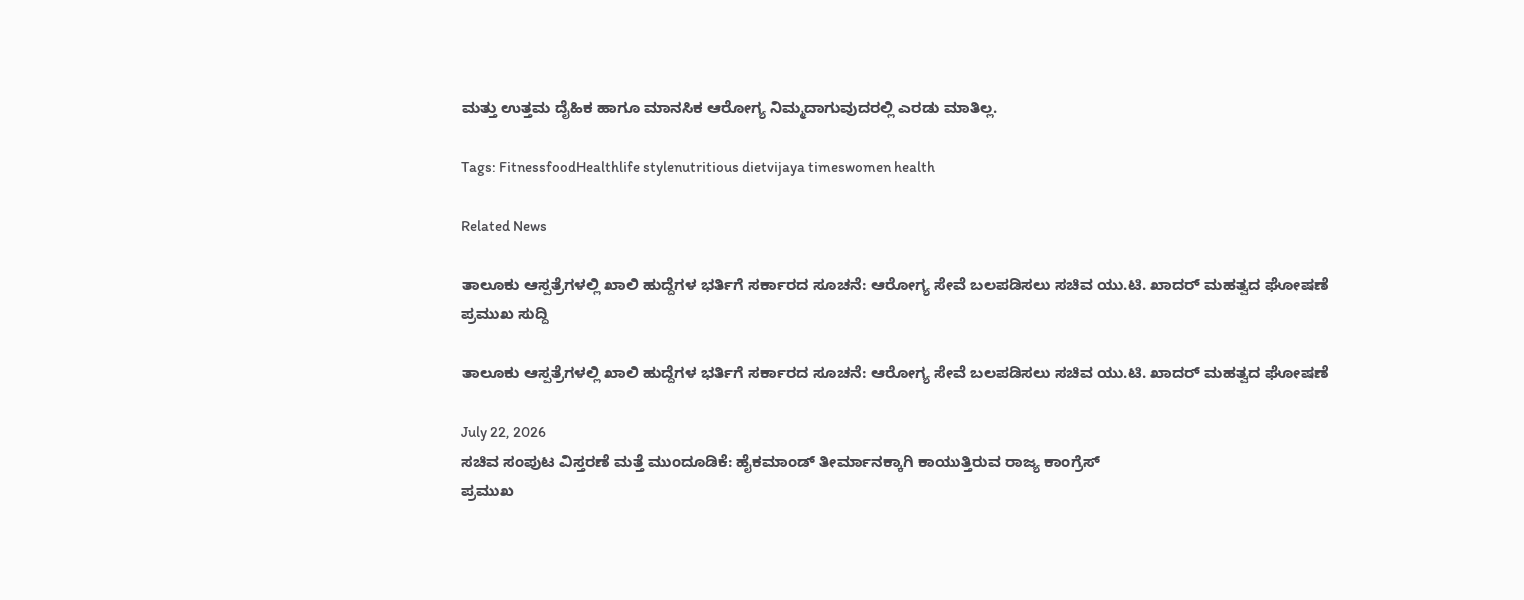ಮತ್ತು ಉತ್ತಮ ದೈಹಿಕ ಹಾಗೂ ಮಾನಸಿಕ ಆರೋಗ್ಯ ನಿಮ್ಮದಾಗುವುದರಲ್ಲಿ ಎರಡು ಮಾತಿಲ್ಲ.

Tags: FitnessfoodHealthlife stylenutritious dietvijaya timeswomen health

Related News

ತಾಲೂಕು ಆಸ್ಪತ್ರೆಗಳಲ್ಲಿ ಖಾಲಿ ಹುದ್ದೆಗಳ ಭರ್ತಿಗೆ ಸರ್ಕಾರದ ಸೂಚನೆ: ಆರೋಗ್ಯ ಸೇವೆ ಬಲಪಡಿಸಲು ಸಚಿವ ಯು.ಟಿ. ಖಾದರ್ ಮಹತ್ವದ ಘೋಷಣೆ
ಪ್ರಮುಖ ಸುದ್ದಿ

ತಾಲೂಕು ಆಸ್ಪತ್ರೆಗಳಲ್ಲಿ ಖಾಲಿ ಹುದ್ದೆಗಳ ಭರ್ತಿಗೆ ಸರ್ಕಾರದ ಸೂಚನೆ: ಆರೋಗ್ಯ ಸೇವೆ ಬಲಪಡಿಸಲು ಸಚಿವ ಯು.ಟಿ. ಖಾದರ್ ಮಹತ್ವದ ಘೋಷಣೆ

July 22, 2026
ಸಚಿವ ಸಂಪುಟ ವಿಸ್ತರಣೆ ಮತ್ತೆ ಮುಂದೂಡಿಕೆ: ಹೈಕಮಾಂಡ್ ತೀರ್ಮಾನಕ್ಕಾಗಿ ಕಾಯುತ್ತಿರುವ ರಾಜ್ಯ ಕಾಂಗ್ರೆಸ್
ಪ್ರಮುಖ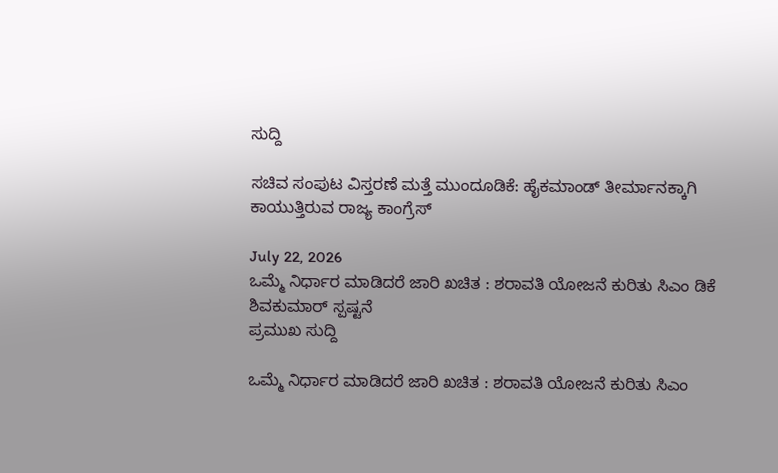ಸುದ್ದಿ

ಸಚಿವ ಸಂಪುಟ ವಿಸ್ತರಣೆ ಮತ್ತೆ ಮುಂದೂಡಿಕೆ: ಹೈಕಮಾಂಡ್ ತೀರ್ಮಾನಕ್ಕಾಗಿ ಕಾಯುತ್ತಿರುವ ರಾಜ್ಯ ಕಾಂಗ್ರೆಸ್

July 22, 2026
ಒಮ್ಮೆ ನಿರ್ಧಾರ ಮಾಡಿದರೆ ಜಾರಿ ಖಚಿತ : ಶರಾವತಿ ಯೋಜನೆ ಕುರಿತು ಸಿಎಂ ಡಿಕೆ ಶಿವಕುಮಾರ್ ಸ್ಪಷ್ಟನೆ
ಪ್ರಮುಖ ಸುದ್ದಿ

ಒಮ್ಮೆ ನಿರ್ಧಾರ ಮಾಡಿದರೆ ಜಾರಿ ಖಚಿತ : ಶರಾವತಿ ಯೋಜನೆ ಕುರಿತು ಸಿಎಂ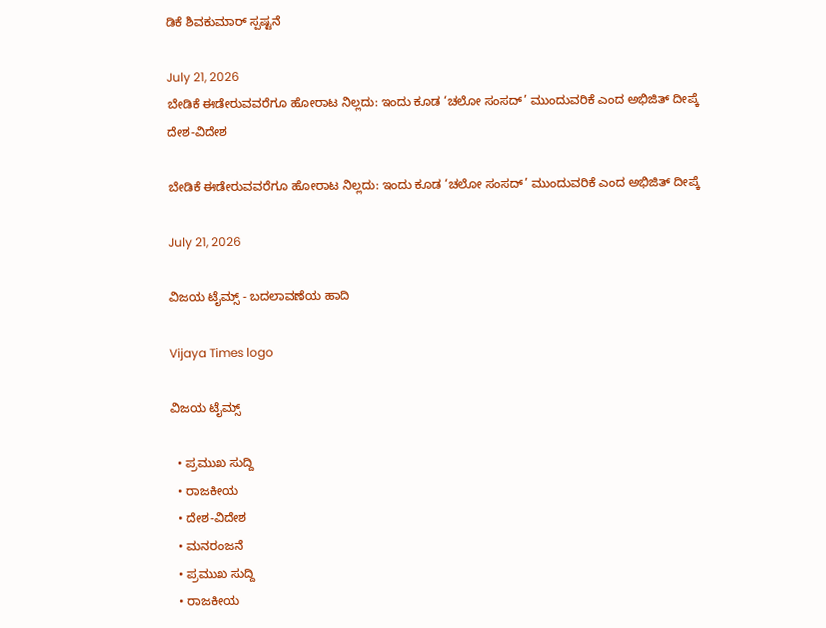ಡಿಕೆ ಶಿವಕುಮಾರ್ ಸ್ಪಷ್ಟನೆ

July 21, 2026
ಬೇಡಿಕೆ ಈಡೇರುವವರೆಗೂ ಹೋರಾಟ ನಿಲ್ಲದು: ಇಂದು ಕೂಡ ‘ಚಲೋ ಸಂಸದ್’ ಮುಂದುವರಿಕೆ ಎಂದ ಅಭಿಜಿತ್ ದೀಪ್ಕೆ
ದೇಶ-ವಿದೇಶ

ಬೇಡಿಕೆ ಈಡೇರುವವರೆಗೂ ಹೋರಾಟ ನಿಲ್ಲದು: ಇಂದು ಕೂಡ ‘ಚಲೋ ಸಂಸದ್’ ಮುಂದುವರಿಕೆ ಎಂದ ಅಭಿಜಿತ್ ದೀಪ್ಕೆ

July 21, 2026

ವಿಜಯ ಟೈಮ್ಸ್‌ - ಬದಲಾವಣೆಯ ಹಾದಿ

Vijaya Times logo

ವಿಜಯ ಟೈಮ್ಸ್‌

  • ಪ್ರಮುಖ ಸುದ್ದಿ
  • ರಾಜಕೀಯ
  • ದೇಶ-ವಿದೇಶ
  • ಮನರಂಜನೆ
  • ಪ್ರಮುಖ ಸುದ್ದಿ
  • ರಾಜಕೀಯ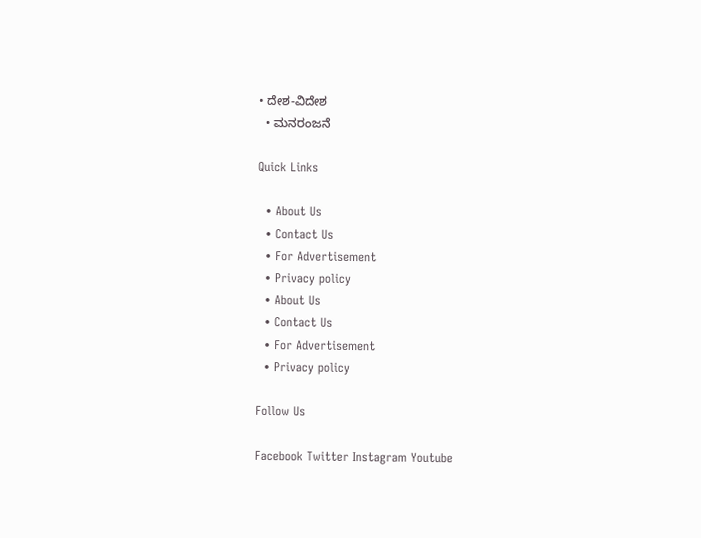• ದೇಶ-ವಿದೇಶ
  • ಮನರಂಜನೆ

Quick Links

  • About Us
  • Contact Us
  • For Advertisement
  • Privacy policy
  • About Us
  • Contact Us
  • For Advertisement
  • Privacy policy

Follow Us

Facebook Twitter Instagram Youtube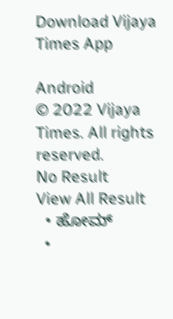Download Vijaya Times App

Android
© 2022 Vijaya Times. All rights reserved.
No Result
View All Result
  • ಹೋಮ್
  •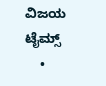ವಿಜಯ ಟೈಮ್ಸ್‌
    •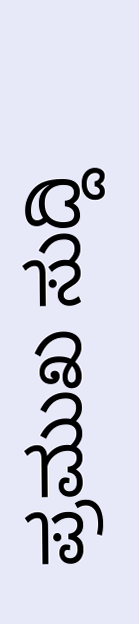ಪ್ರಮುಖ ಸುದ್ದಿ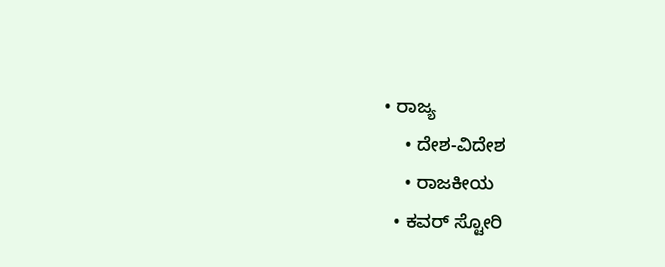• ರಾಜ್ಯ
    • ದೇಶ-ವಿದೇಶ
    • ರಾಜಕೀಯ
  • ಕವರ್‌ ಸ್ಟೋರಿ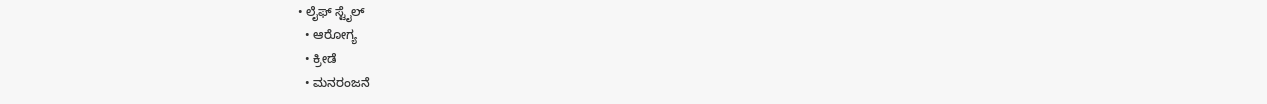• ಲೈಫ್ ಸ್ಟೈಲ್
  • ಆರೋಗ್ಯ
  • ಕ್ರೀಡೆ
  • ಮನರಂಜನೆ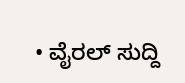• ವೈರಲ್ ಸುದ್ದಿ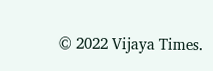© 2022 Vijaya Times.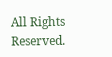All Rights Reserved.